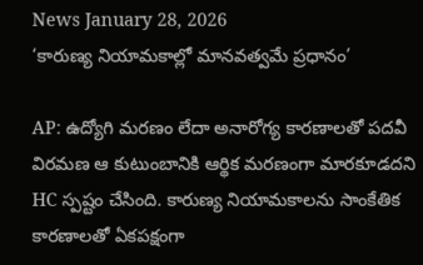News January 28, 2026
‘కారుణ్య నియామకాల్లో మానవత్వమే ప్రధానం’

AP: ఉద్యోగి మరణం లేదా అనారోగ్య కారణాలతో పదవీ విరమణ ఆ కుటుంబానికి ఆర్థిక మరణంగా మారకూడదని HC స్పష్టం చేసింది. కారుణ్య నియామకాలను సాంకేతిక కారణాలతో ఏకపక్షంగా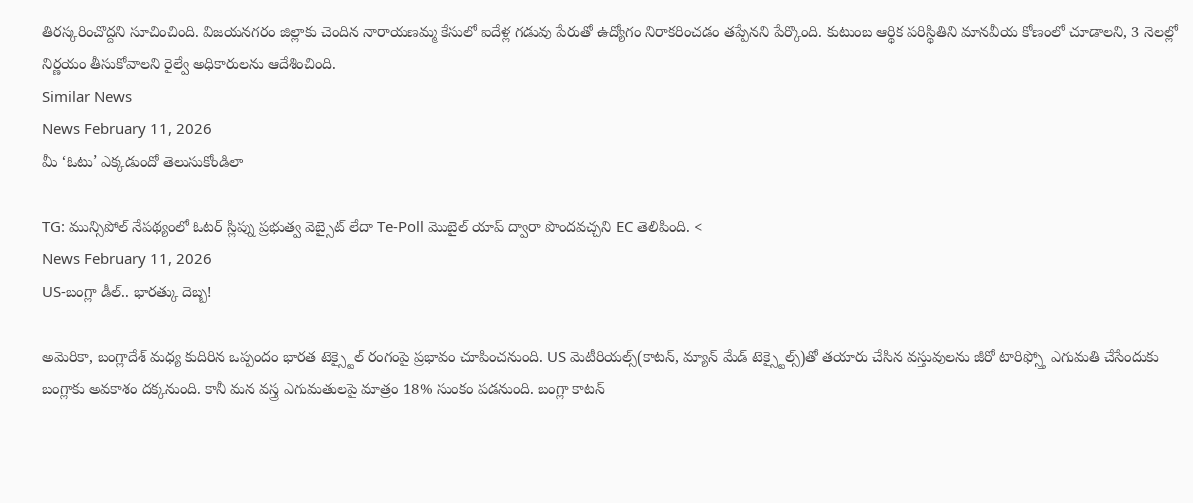తిరస్కరించొద్దని సూచించింది. విజయనగరం జిల్లాకు చెందిన నారాయణమ్మ కేసులో ఐదేళ్ల గడువు పేరుతో ఉద్యోగం నిరాకరించడం తప్పేనని పేర్కొంది. కుటుంబ ఆర్థిక పరిస్థితిని మానవీయ కోణంలో చూడాలని, 3 నెలల్లో నిర్ణయం తీసుకోవాలని రైల్వే అధికారులను ఆదేశించింది.
Similar News
News February 11, 2026
మీ ‘ఓటు’ ఎక్కడుందో తెలుసుకోండిలా

TG: మున్సిపోల్ నేపథ్యంలో ఓటర్ స్లిప్ను ప్రభుత్వ వెబ్సైట్ లేదా Te-Poll మొబైల్ యాప్ ద్వారా పొందవచ్చని EC తెలిపింది. <
News February 11, 2026
US-బంగ్లా డీల్.. భారత్కు దెబ్బ!

అమెరికా, బంగ్లాదేశ్ మధ్య కుదిరిన ఒప్పందం భారత టెక్స్టైల్ రంగంపై ప్రభావం చూపించనుంది. US మెటీరియల్స్(కాటన్, మ్యాన్ మేడ్ టెక్స్టైల్స్)తో తయారు చేసిన వస్తువులను జీరో టారిఫ్స్తో ఎగుమతి చేసేందుకు బంగ్లాకు అవకాశం దక్కనుంది. కానీ మన వస్త్ర ఎగుమతులపై మాత్రం 18% సుంకం పడనుంది. బంగ్లా కాటన్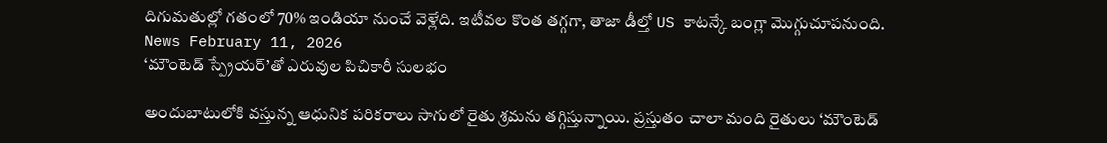దిగుమతుల్లో గతంలో 70% ఇండియా నుంచే వెళ్లేది. ఇటీవల కొంత తగ్గగా, తాజా డీల్తో US కాటన్కే బంగ్లా మొగ్గుచూపనుంది.
News February 11, 2026
‘మౌంటెడ్ స్ప్రేయర్’తో ఎరువుల పిచికారీ సులభం

అందుబాటులోకి వస్తున్న ఆధునిక పరికరాలు సాగులో రైతు శ్రమను తగ్గిస్తున్నాయి. ప్రస్తుతం చాలా మంది రైతులు ‘మౌంటెడ్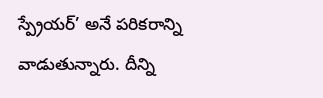స్ప్రేయర్’ అనే పరికరాన్ని వాడుతున్నారు. దీన్ని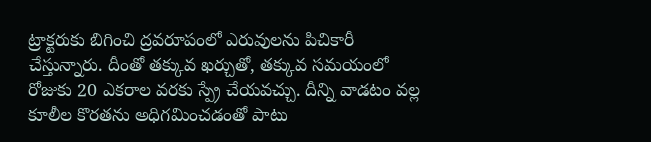ట్రాక్టరుకు బిగించి ద్రవరూపంలో ఎరువులను పిచికారీ చేస్తున్నారు. దీంతో తక్కువ ఖర్చుతో, తక్కువ సమయంలో రోజుకు 20 ఎకరాల వరకు స్ప్రే చేయవచ్చు. దీన్ని వాడటం వల్ల కూలీల కొరతను అధిగమించడంతో పాటు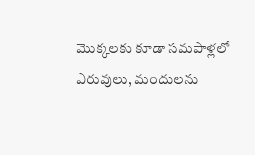మొక్కలకు కూడా సమపాళ్లలో ఎరువులు, మందులను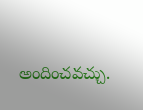అందించవచ్చు.